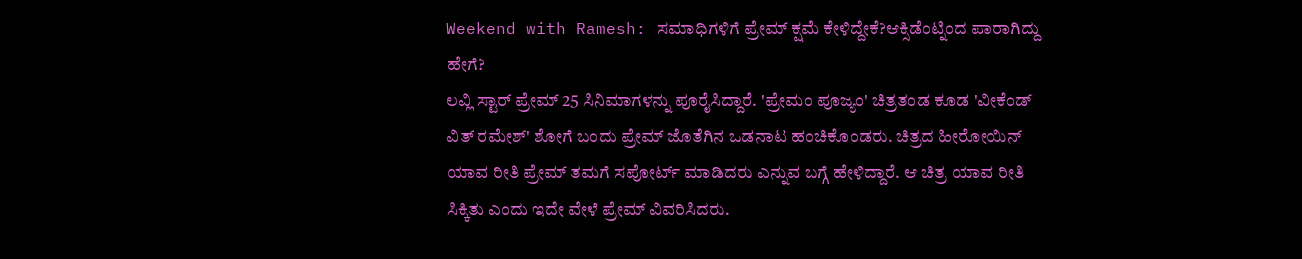Weekend with Ramesh: ಸಮಾಧಿಗಳಿಗೆ ಪ್ರೇಮ್ ಕ್ಷಮೆ ಕೇಳಿದ್ದೇಕೆ?ಆಕ್ಸಿಡೆಂಟ್ನಿಂದ ಪಾರಾಗಿದ್ದು ಹೇಗೆ?
ಲವ್ಲಿ ಸ್ಟಾರ್ ಪ್ರೇಮ್ 25 ಸಿನಿಮಾಗಳನ್ನು ಪೂರೈಸಿದ್ದಾರೆ. 'ಪ್ರೇಮಂ ಪೂಜ್ಯಂ' ಚಿತ್ರತಂಡ ಕೂಡ 'ವೀಕೆಂಡ್ ವಿತ್ ರಮೇಶ್' ಶೋಗೆ ಬಂದು ಪ್ರೇಮ್ ಜೊತೆಗಿನ ಒಡನಾಟ ಹಂಚಿಕೊಂಡರು. ಚಿತ್ರದ ಹೀರೋಯಿನ್ ಯಾವ ರೀತಿ ಪ್ರೇಮ್ ತಮಗೆ ಸಪೋರ್ಟ್ ಮಾಡಿದರು ಎನ್ನುವ ಬಗ್ಗೆ ಹೇಳಿದ್ದಾರೆ. ಆ ಚಿತ್ರ ಯಾವ ರೀತಿ ಸಿಕ್ಕಿತು ಎಂದು ಇದೇ ವೇಳೆ ಪ್ರೇಮ್ ವಿವರಿಸಿದರು.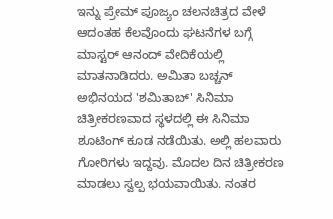ಇನ್ನು ಪ್ರೇಮ್ ಪೂಜ್ಯಂ ಚಲನಚಿತ್ರದ ವೇಳೆ ಆದಂತಹ ಕೆಲವೊಂದು ಘಟನೆಗಳ ಬಗ್ಗೆ ಮಾಸ್ಟರ್ ಆನಂದ್ ವೇದಿಕೆಯಲ್ಲಿ ಮಾತನಾಡಿದರು. ಅಮಿತಾ ಬಚ್ಚನ್ ಅಭಿನಯದ 'ಶಮಿತಾಬ್' ಸಿನಿಮಾ ಚಿತ್ರೀಕರಣವಾದ ಸ್ಥಳದಲ್ಲಿ ಈ ಸಿನಿಮಾ ಶೂಟಿಂಗ್ ಕೂಡ ನಡೆಯಿತು. ಅಲ್ಲಿ ಹಲವಾರು ಗೋರಿಗಳು ಇದ್ದವು. ಮೊದಲ ದಿನ ಚಿತ್ರೀಕರಣ ಮಾಡಲು ಸ್ವಲ್ಪ ಭಯವಾಯಿತು. ನಂತರ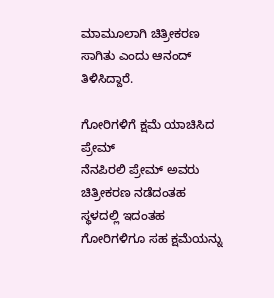ಮಾಮೂಲಾಗಿ ಚಿತ್ರೀಕರಣ ಸಾಗಿತು ಎಂದು ಆನಂದ್ ತಿಳಿಸಿದ್ದಾರೆ.

ಗೋರಿಗಳಿಗೆ ಕ್ಷಮೆ ಯಾಚಿಸಿದ ಪ್ರೇಮ್
ನೆನಪಿರಲಿ ಪ್ರೇಮ್ ಅವರು ಚಿತ್ರೀಕರಣ ನಡೆದಂತಹ ಸ್ಥಳದಲ್ಲಿ ಇದಂತಹ ಗೋರಿಗಳಿಗೂ ಸಹ ಕ್ಷಮೆಯನ್ನು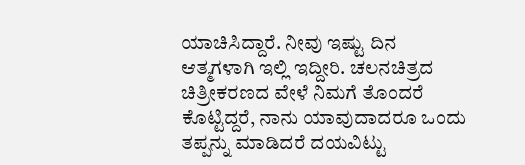ಯಾಚಿಸಿದ್ದಾರೆ. ನೀವು ಇಷ್ಟು ದಿನ ಆತ್ಮಗಳಾಗಿ ಇಲ್ಲಿ ಇದ್ದೀರಿ. ಚಲನಚಿತ್ರದ ಚಿತ್ರೀಕರಣದ ವೇಳೆ ನಿಮಗೆ ತೊಂದರೆ ಕೊಟ್ಟಿದ್ದರೆ, ನಾನು ಯಾವುದಾದರೂ ಒಂದು ತಪ್ಪನ್ನು ಮಾಡಿದರೆ ದಯವಿಟ್ಟು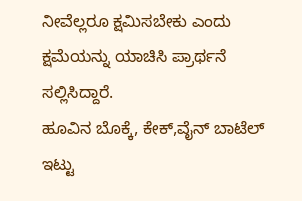ನೀವೆಲ್ಲರೂ ಕ್ಷಮಿಸಬೇಕು ಎಂದು ಕ್ಷಮೆಯನ್ನು ಯಾಚಿಸಿ ಪ್ರಾರ್ಥನೆ ಸಲ್ಲಿಸಿದ್ದಾರೆ.
ಹೂವಿನ ಬೊಕ್ಕೆ, ಕೇಕ್,ವೈನ್ ಬಾಟೆಲ್ ಇಟ್ಟು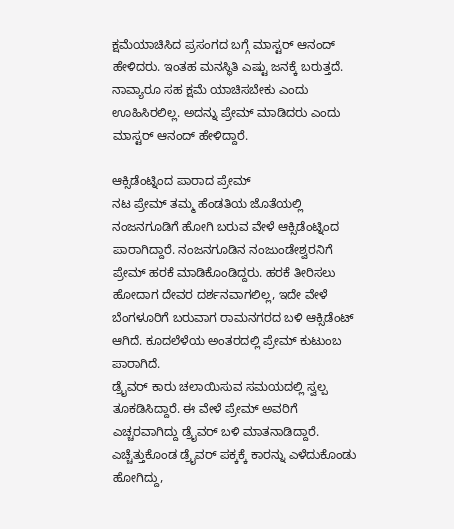ಕ್ಷಮೆಯಾಚಿಸಿದ ಪ್ರಸಂಗದ ಬಗ್ಗೆ ಮಾಸ್ಟರ್ ಆನಂದ್ ಹೇಳಿದರು. ಇಂತಹ ಮನಸ್ಥಿತಿ ಎಷ್ಟು ಜನಕ್ಕೆ ಬರುತ್ತದೆ. ನಾವ್ಯಾರೂ ಸಹ ಕ್ಷಮೆ ಯಾಚಿಸಬೇಕು ಎಂದು ಊಹಿಸಿರಲಿಲ್ಲ. ಅದನ್ನು ಪ್ರೇಮ್ ಮಾಡಿದರು ಎಂದು ಮಾಸ್ಟರ್ ಆನಂದ್ ಹೇಳಿದ್ದಾರೆ.

ಆಕ್ಸಿಡೆಂಟ್ನಿಂದ ಪಾರಾದ ಪ್ರೇಮ್
ನಟ ಪ್ರೇಮ್ ತಮ್ಮ ಹೆಂಡತಿಯ ಜೊತೆಯಲ್ಲಿ ನಂಜನಗೂಡಿಗೆ ಹೋಗಿ ಬರುವ ವೇಳೆ ಆಕ್ಸಿಡೆಂಟ್ನಿಂದ ಪಾರಾಗಿದ್ದಾರೆ. ನಂಜನಗೂಡಿನ ನಂಜುಂಡೇಶ್ವರನಿಗೆ ಪ್ರೇಮ್ ಹರಕೆ ಮಾಡಿಕೊಂಡಿದ್ದರು. ಹರಕೆ ತೀರಿಸಲು ಹೋದಾಗ ದೇವರ ದರ್ಶನವಾಗಲಿಲ್ಲ, ಇದೇ ವೇಳೆ ಬೆಂಗಳೂರಿಗೆ ಬರುವಾಗ ರಾಮನಗರದ ಬಳಿ ಆಕ್ಸಿಡೆಂಟ್ ಆಗಿದೆ. ಕೂದಲೆಳೆಯ ಅಂತರದಲ್ಲಿ ಪ್ರೇಮ್ ಕುಟುಂಬ ಪಾರಾಗಿದೆ.
ಡ್ರೈವರ್ ಕಾರು ಚಲಾಯಿಸುವ ಸಮಯದಲ್ಲಿ ಸ್ವಲ್ಪ ತೂಕಡಿಸಿದ್ದಾರೆ. ಈ ವೇಳೆ ಪ್ರೇಮ್ ಅವರಿಗೆ ಎಚ್ಚರವಾಗಿದ್ದು ಡ್ರೈವರ್ ಬಳಿ ಮಾತನಾಡಿದ್ದಾರೆ. ಎಚ್ಚೆತ್ತುಕೊಂಡ ಡ್ರೈವರ್ ಪಕ್ಕಕ್ಕೆ ಕಾರನ್ನು ಎಳೆದುಕೊಂಡು ಹೋಗಿದ್ದು,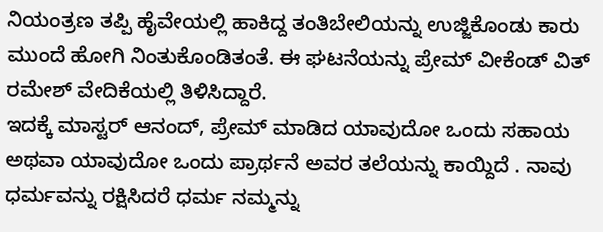ನಿಯಂತ್ರಣ ತಪ್ಪಿ ಹೈವೇಯಲ್ಲಿ ಹಾಕಿದ್ದ ತಂತಿಬೇಲಿಯನ್ನು ಉಜ್ಜಿಕೊಂಡು ಕಾರು ಮುಂದೆ ಹೋಗಿ ನಿಂತುಕೊಂಡಿತಂತೆ. ಈ ಘಟನೆಯನ್ನು ಪ್ರೇಮ್ ವೀಕೆಂಡ್ ವಿತ್ ರಮೇಶ್ ವೇದಿಕೆಯಲ್ಲಿ ತಿಳಿಸಿದ್ದಾರೆ.
ಇದಕ್ಕೆ ಮಾಸ್ಟರ್ ಆನಂದ್, ಪ್ರೇಮ್ ಮಾಡಿದ ಯಾವುದೋ ಒಂದು ಸಹಾಯ ಅಥವಾ ಯಾವುದೋ ಒಂದು ಪ್ರಾರ್ಥನೆ ಅವರ ತಲೆಯನ್ನು ಕಾಯ್ದಿದೆ . ನಾವು ಧರ್ಮವನ್ನು ರಕ್ಷಿಸಿದರೆ ಧರ್ಮ ನಮ್ಮನ್ನು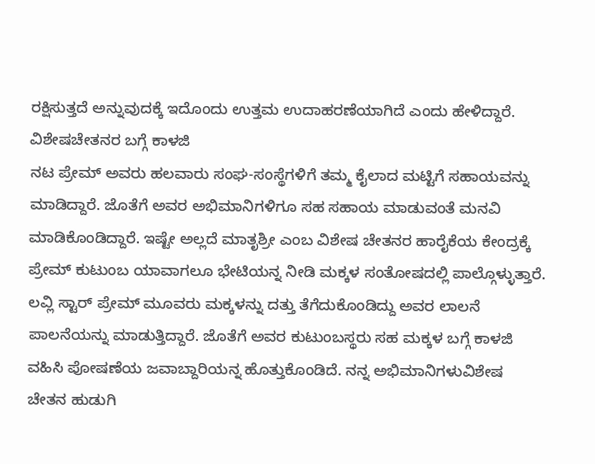ರಕ್ಷಿಸುತ್ತದೆ ಅನ್ನುವುದಕ್ಕೆ ಇದೊಂದು ಉತ್ತಮ ಉದಾಹರಣೆಯಾಗಿದೆ ಎಂದು ಹೇಳಿದ್ದಾರೆ.
ವಿಶೇಷಚೇತನರ ಬಗ್ಗೆ ಕಾಳಜಿ
ನಟ ಪ್ರೇಮ್ ಅವರು ಹಲವಾರು ಸಂಘ-ಸಂಸ್ಥೆಗಳಿಗೆ ತಮ್ಮ ಕೈಲಾದ ಮಟ್ಟಿಗೆ ಸಹಾಯವನ್ನು ಮಾಡಿದ್ದಾರೆ. ಜೊತೆಗೆ ಅವರ ಅಭಿಮಾನಿಗಳಿಗೂ ಸಹ ಸಹಾಯ ಮಾಡುವಂತೆ ಮನವಿ ಮಾಡಿಕೊಂಡಿದ್ದಾರೆ. ಇಷ್ಟೇ ಅಲ್ಲದೆ ಮಾತೃಶ್ರೀ ಎಂಬ ವಿಶೇಷ ಚೇತನರ ಹಾರೈಕೆಯ ಕೇಂದ್ರಕ್ಕೆ ಪ್ರೇಮ್ ಕುಟುಂಬ ಯಾವಾಗಲೂ ಭೇಟಿಯನ್ನ ನೀಡಿ ಮಕ್ಕಳ ಸಂತೋಷದಲ್ಲಿ ಪಾಲ್ಗೊಳ್ಳುತ್ತಾರೆ.
ಲವ್ಲಿ ಸ್ಟಾರ್ ಪ್ರೇಮ್ ಮೂವರು ಮಕ್ಕಳನ್ನು ದತ್ತು ತೆಗೆದುಕೊಂಡಿದ್ದು ಅವರ ಲಾಲನೆ ಪಾಲನೆಯನ್ನು ಮಾಡುತ್ತಿದ್ದಾರೆ. ಜೊತೆಗೆ ಅವರ ಕುಟುಂಬಸ್ಥರು ಸಹ ಮಕ್ಕಳ ಬಗ್ಗೆ ಕಾಳಜಿ ವಹಿಸಿ ಪೋಷಣೆಯ ಜವಾಬ್ದಾರಿಯನ್ನ ಹೊತ್ತುಕೊಂಡಿದೆ. ನನ್ನ ಅಭಿಮಾನಿಗಳುವಿಶೇಷ ಚೇತನ ಹುಡುಗಿ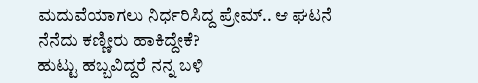ಮದುವೆಯಾಗಲು ನಿರ್ಧರಿಸಿದ್ದ ಪ್ರೇಮ್.. ಆ ಘಟನೆ ನೆನೆದು ಕಣ್ಣೀರು ಹಾಕಿದ್ದೇಕೆ?
ಹುಟ್ಟು ಹಬ್ಬವಿದ್ದರೆ ನನ್ನ ಬಳಿ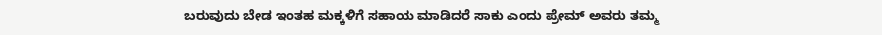ಬರುವುದು ಬೇಡ ಇಂತಹ ಮಕ್ಕಳಿಗೆ ಸಹಾಯ ಮಾಡಿದರೆ ಸಾಕು ಎಂದು ಪ್ರೇಮ್ ಅವರು ತಮ್ಮ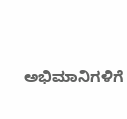ಅಭಿಮಾನಿಗಳಿಗೆ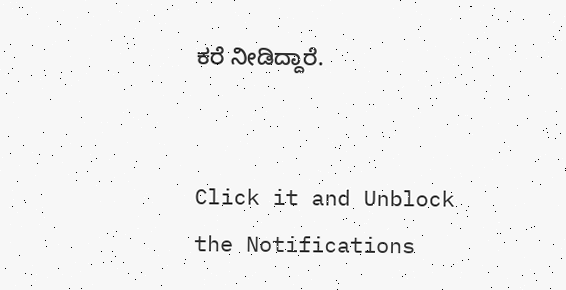ಕರೆ ನೀಡಿದ್ದಾರೆ.


Click it and Unblock the Notifications